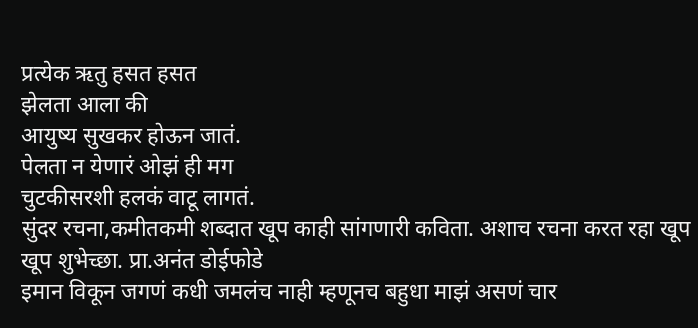प्रत्येक ऋतु हसत हसत
झेलता आला की
आयुष्य सुखकर होऊन जातं.
पेलता न येणारं ओझं ही मग
चुटकीसरशी हलकं वाटू लागतं.
सुंदर रचना,कमीतकमी शब्दात खूप काही सांगणारी कविता. अशाच रचना करत रहा खूप खूप शुभेच्छा. प्रा.अनंत डोईफोडे
इमान विकून जगणं कधी जमलंच नाही म्हणूनच बहुधा माझं असणं चार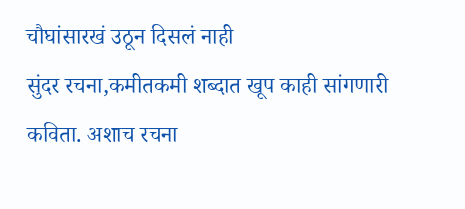चौघांसारखं उठून दिसलं नाही
सुंदर रचना,कमीतकमी शब्दात खूप काही सांगणारी कविता. अशाच रचना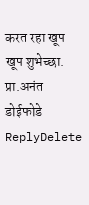करत रहा खूप खूप शुभेच्छा. प्रा.अनंत डोईफोडे
ReplyDelete